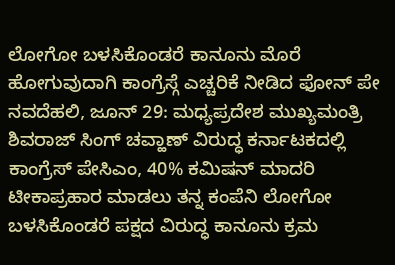ಲೋಗೋ ಬಳಸಿಕೊಂಡರೆ ಕಾನೂನು ಮೊರೆ ಹೋಗುವುದಾಗಿ ಕಾಂಗ್ರೆಸ್ಗೆ ಎಚ್ಚರಿಕೆ ನೀಡಿದ ಫೋನ್ ಪೇ
ನವದೆಹಲಿ, ಜೂನ್ 29: ಮಧ್ಯಪ್ರದೇಶ ಮುಖ್ಯಮಂತ್ರಿ ಶಿವರಾಜ್ ಸಿಂಗ್ ಚವ್ಹಾಣ್ ವಿರುದ್ಧ ಕರ್ನಾಟಕದಲ್ಲಿ ಕಾಂಗ್ರೆಸ್ ಪೇಸಿಎಂ, 40% ಕಮಿಷನ್ ಮಾದರಿ ಟೀಕಾಪ್ರಹಾರ ಮಾಡಲು ತನ್ನ ಕಂಪೆನಿ ಲೋಗೋ ಬಳಸಿಕೊಂಡರೆ ಪಕ್ಷದ ವಿರುದ್ಧ ಕಾನೂನು ಕ್ರಮ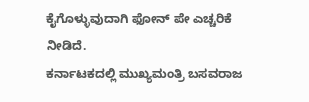ಕೈಗೊಳ್ಳುವುದಾಗಿ ಫೋನ್ ಪೇ ಎಚ್ಚರಿಕೆ ನೀಡಿದೆ.
ಕರ್ನಾಟಕದಲ್ಲಿ ಮುಖ್ಯಮಂತ್ರಿ ಬಸವರಾಜ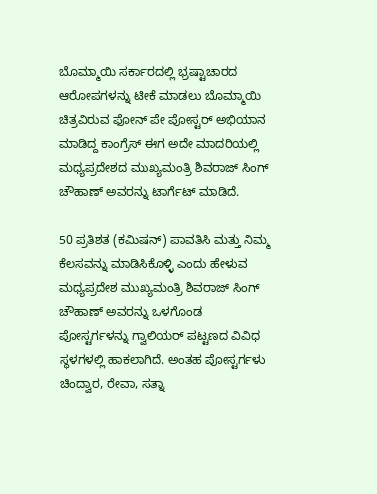ಬೊಮ್ಮಾಯಿ ಸರ್ಕಾರದಲ್ಲಿ ಭ್ರಷ್ಟಾಚಾರದ ಆರೋಪಗಳನ್ನು ಟೀಕೆ ಮಾಡಲು ಬೊಮ್ಮಾಯಿ ಚಿತ್ರವಿರುವ ಫೋನ್ ಪೇ ಪೋಸ್ಟರ್ ಅಭಿಯಾನ ಮಾಡಿದ್ದ ಕಾಂಗ್ರೆಸ್ ಈಗ ಅದೇ ಮಾದರಿಯಲ್ಲಿ ಮಧ್ಯಪ್ರದೇಶದ ಮುಖ್ಯಮಂತ್ರಿ ಶಿವರಾಜ್ ಸಿಂಗ್ ಚೌಹಾಣ್ ಅವರನ್ನು ಟಾರ್ಗೆಟ್ ಮಾಡಿದೆ.

50 ಪ್ರತಿಶತ (ಕಮಿಷನ್) ಪಾವತಿಸಿ ಮತ್ತು ನಿಮ್ಮ ಕೆಲಸವನ್ನು ಮಾಡಿಸಿಕೊಳ್ಳಿ ಎಂದು ಹೇಳುವ ಮಧ್ಯಪ್ರದೇಶ ಮುಖ್ಯಮಂತ್ರಿ ಶಿವರಾಜ್ ಸಿಂಗ್ ಚೌಹಾಣ್ ಅವರನ್ನು ಒಳಗೊಂಡ ಪೋಸ್ಟರ್ಗಳನ್ನು ಗ್ವಾಲಿಯರ್ ಪಟ್ಟಣದ ವಿವಿಧ ಸ್ಥಳಗಳಲ್ಲಿ ಹಾಕಲಾಗಿದೆ. ಅಂತಹ ಪೋಸ್ಟರ್ಗಳು ಚಿಂದ್ವಾರ, ರೇವಾ, ಸತ್ನಾ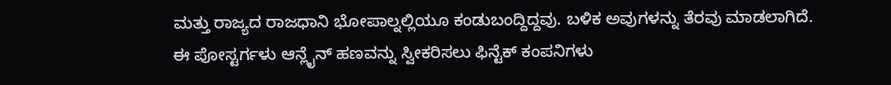ಮತ್ತು ರಾಜ್ಯದ ರಾಜಧಾನಿ ಭೋಪಾಲ್ನಲ್ಲಿಯೂ ಕಂಡುಬಂದ್ದಿದ್ದವು. ಬಳಿಕ ಅವುಗಳನ್ನು ತೆರವು ಮಾಡಲಾಗಿದೆ.
ಈ ಪೋಸ್ಟರ್ಗಳು ಆನ್ಲೈನ್ ಹಣವನ್ನು ಸ್ವೀಕರಿಸಲು ಫಿನ್ಟೆಕ್ ಕಂಪನಿಗಳು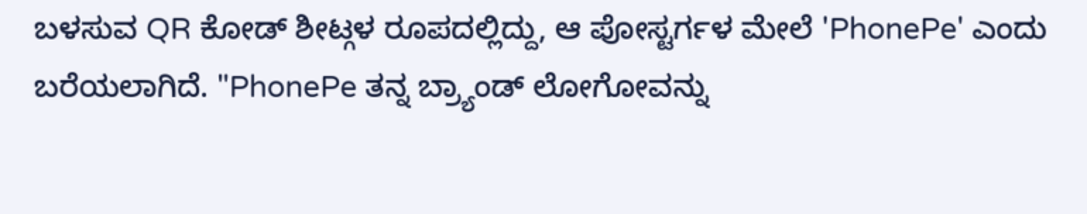ಬಳಸುವ QR ಕೋಡ್ ಶೀಟ್ಗಳ ರೂಪದಲ್ಲಿದ್ದು, ಆ ಪೋಸ್ಟರ್ಗಳ ಮೇಲೆ 'PhonePe' ಎಂದು ಬರೆಯಲಾಗಿದೆ. "PhonePe ತನ್ನ ಬ್ರ್ಯಾಂಡ್ ಲೋಗೋವನ್ನು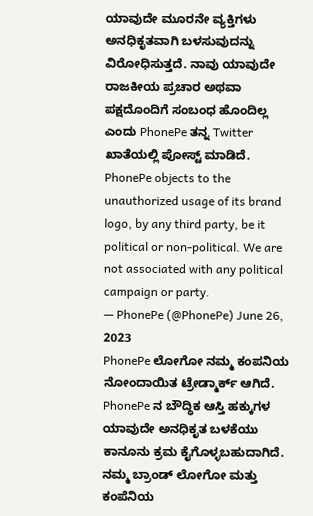ಯಾವುದೇ ಮೂರನೇ ವ್ಯಕ್ತಿಗಳು ಅನಧಿಕೃತವಾಗಿ ಬಳಸುವುದನ್ನು ವಿರೋಧಿಸುತ್ತದೆ. ನಾವು ಯಾವುದೇ ರಾಜಕೀಯ ಪ್ರಚಾರ ಅಥವಾ ಪಕ್ಷದೊಂದಿಗೆ ಸಂಬಂಧ ಹೊಂದಿಲ್ಲ ಎಂದು PhonePe ತನ್ನ Twitter ಖಾತೆಯಲ್ಲಿ ಪೋಸ್ಟ್ ಮಾಡಿದೆ.
PhonePe objects to the unauthorized usage of its brand logo, by any third party, be it political or non-political. We are not associated with any political campaign or party.
— PhonePe (@PhonePe) June 26, 2023
PhonePe ಲೋಗೋ ನಮ್ಮ ಕಂಪನಿಯ ನೋಂದಾಯಿತ ಟ್ರೇಡ್ಮಾರ್ಕ್ ಆಗಿದೆ. PhonePe ನ ಬೌದ್ಧಿಕ ಆಸ್ತಿ ಹಕ್ಕುಗಳ ಯಾವುದೇ ಅನಧಿಕೃತ ಬಳಕೆಯು ಕಾನೂನು ಕ್ರಮ ಕೈಗೊಳ್ಳಬಹುದಾಗಿದೆ. ನಮ್ಮ ಬ್ರಾಂಡ್ ಲೋಗೋ ಮತ್ತು ಕಂಪೆನಿಯ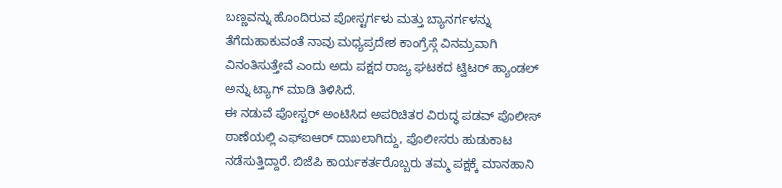ಬಣ್ಣವನ್ನು ಹೊಂದಿರುವ ಪೋಸ್ಟರ್ಗಳು ಮತ್ತು ಬ್ಯಾನರ್ಗಳನ್ನು ತೆಗೆದುಹಾಕುವಂತೆ ನಾವು ಮಧ್ಯಪ್ರದೇಶ ಕಾಂಗ್ರೆಸ್ಗೆ ವಿನಮ್ರವಾಗಿ ವಿನಂತಿಸುತ್ತೇವೆ ಎಂದು ಅದು ಪಕ್ಷದ ರಾಜ್ಯ ಘಟಕದ ಟ್ವಿಟರ್ ಹ್ಯಾಂಡಲ್ ಅನ್ನು ಟ್ಯಾಗ್ ಮಾಡಿ ತಿಳಿಸಿದೆ.
ಈ ನಡುವೆ ಪೋಸ್ಟರ್ ಅಂಟಿಸಿದ ಅಪರಿಚಿತರ ವಿರುದ್ಧ ಪಡವ್ ಪೊಲೀಸ್ ಠಾಣೆಯಲ್ಲಿ ಎಫ್ಐಆರ್ ದಾಖಲಾಗಿದ್ದು, ಪೊಲೀಸರು ಹುಡುಕಾಟ ನಡೆಸುತ್ತಿದ್ದಾರೆ. ಬಿಜೆಪಿ ಕಾರ್ಯಕರ್ತರೊಬ್ಬರು ತಮ್ಮ ಪಕ್ಷಕ್ಕೆ ಮಾನಹಾನಿ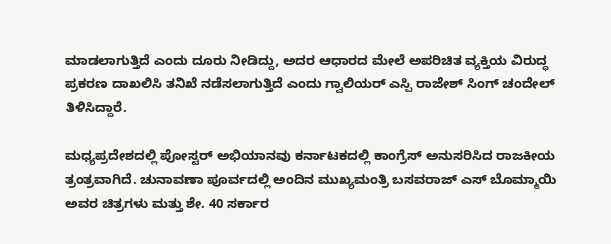ಮಾಡಲಾಗುತ್ತಿದೆ ಎಂದು ದೂರು ನೀಡಿದ್ದು, ಅದರ ಆಧಾರದ ಮೇಲೆ ಅಪರಿಚಿತ ವ್ಯಕ್ತಿಯ ವಿರುದ್ಧ ಪ್ರಕರಣ ದಾಖಲಿಸಿ ತನಿಖೆ ನಡೆಸಲಾಗುತ್ತಿದೆ ಎಂದು ಗ್ವಾಲಿಯರ್ ಎಸ್ಪಿ ರಾಜೇಶ್ ಸಿಂಗ್ ಚಂದೇಲ್ ತಿಳಿಸಿದ್ದಾರೆ.

ಮಧ್ಯಪ್ರದೇಶದಲ್ಲಿ ಪೋಸ್ಟರ್ ಅಭಿಯಾನವು ಕರ್ನಾಟಕದಲ್ಲಿ ಕಾಂಗ್ರೆಸ್ ಅನುಸರಿಸಿದ ರಾಜಕೀಯ ತ್ರಂತ್ರವಾಗಿದೆ. ಚುನಾವಣಾ ಪೂರ್ವದಲ್ಲಿ ಅಂದಿನ ಮುಖ್ಯಮಂತ್ರಿ ಬಸವರಾಜ್ ಎಸ್ ಬೊಮ್ಮಾಯಿ ಅವರ ಚಿತ್ರಗಳು ಮತ್ತು ಶೇ. 40 ಸರ್ಕಾರ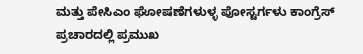ಮತ್ತು ಪೇಸಿಎಂ ಘೋಷಣೆಗಳುಳ್ಳ ಪೋಸ್ಟರ್ಗಳು ಕಾಂಗ್ರೆಸ್ ಪ್ರಚಾರದಲ್ಲಿ ಪ್ರಮುಖ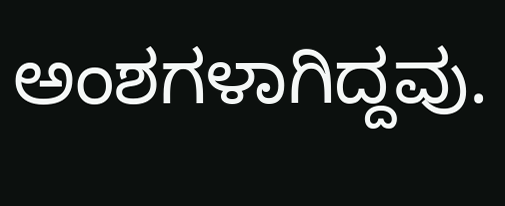ಅಂಶಗಳಾಗಿದ್ದವು.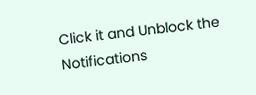Click it and Unblock the Notifications